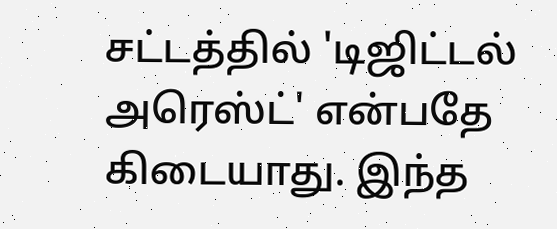சட்டத்தில் 'டிஜிட்டல் அரெஸ்ட்' என்பதே கிடையாது. இந்த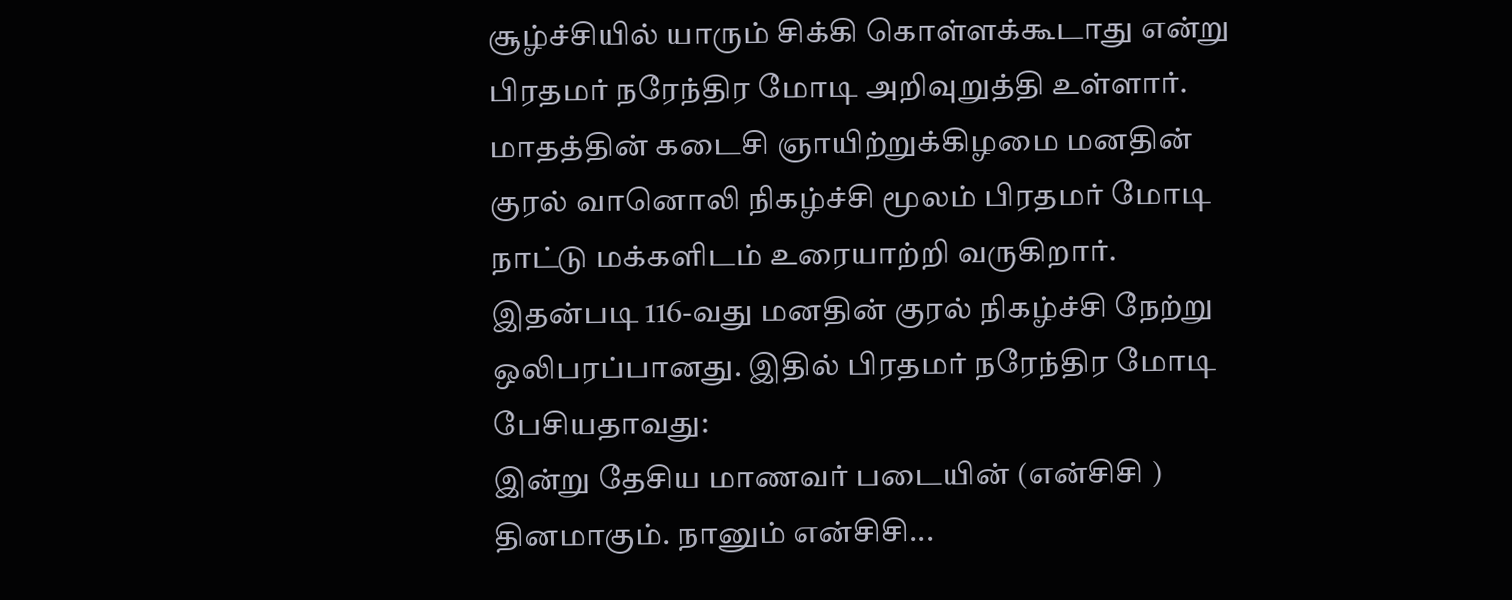சூழ்ச்சியில் யாரும் சிக்கி கொள்ளக்கூடாது என்று பிரதமர் நரேந்திர மோடி அறிவுறுத்தி உள்ளார்.
மாதத்தின் கடைசி ஞாயிற்றுக்கிழமை மனதின் குரல் வானொலி நிகழ்ச்சி மூலம் பிரதமர் மோடி நாட்டு மக்களிடம் உரையாற்றி வருகிறார். இதன்படி 116-வது மனதின் குரல் நிகழ்ச்சி நேற்று ஒலிபரப்பானது. இதில் பிரதமர் நரேந்திர மோடி பேசியதாவது:
இன்று தேசிய மாணவர் படையின் (என்சிசி ) தினமாகும். நானும் என்சிசி...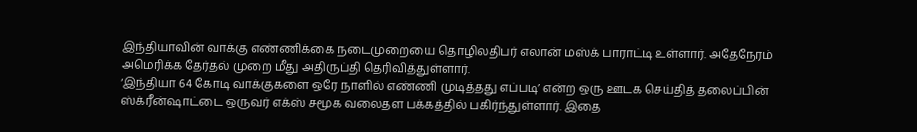இந்தியாவின் வாக்கு எண்ணிக்கை நடைமுறையை தொழிலதிபர் எலான் மஸ்க் பாராட்டி உள்ளார். அதேநேரம் அமெரிக்க தேர்தல் முறை மீது அதிருப்தி தெரிவித்துள்ளார்.
‘இந்தியா 64 கோடி வாக்குகளை ஒரே நாளில் எண்ணி முடித்தது எப்படி’ என்ற ஒரு ஊடக செய்தித் தலைப்பின் ஸ்க்ரீன்ஷாட்டை ஒருவர் எக்ஸ் சமூக வலைதள பக்கத்தில் பகிர்ந்துள்ளார். இதை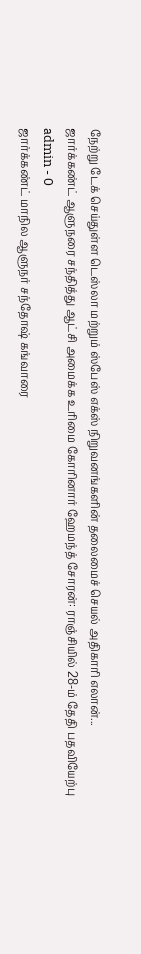நேற்று டேக் செய்துள்ள டெஸ்லா மற்றும் ஸ்பேஸ் எக்ஸ் நிறுவனங்களின் தலைமைச் செயல் அதிகாரி எலான்...
ஜார்க்கண்ட் ஆளுநரை சந்தித்து ஆட்சி அமைக்க உரிமை கோரினார் ஹேமந்த் சோரன்: ராஞ்சியில் 28-ம் தேதி பதவியேற்பு
admin - 0
ஜார்க்கண்ட் மாநில ஆளுநர் சந்தோஷ் கங்வாரை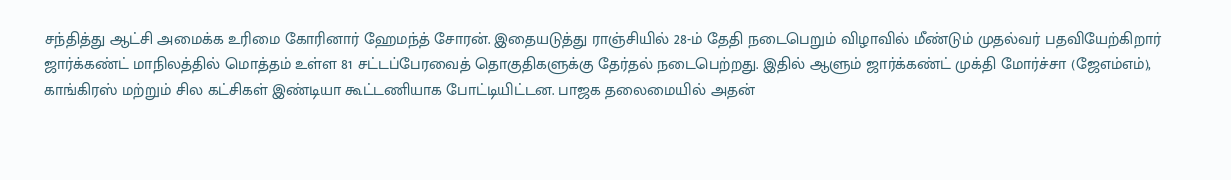சந்தித்து ஆட்சி அமைக்க உரிமை கோரினார் ஹேமந்த் சோரன். இதையடுத்து ராஞ்சியில் 28-ம் தேதி நடைபெறும் விழாவில் மீண்டும் முதல்வர் பதவியேற்கிறார்
ஜார்க்கண்ட் மாநிலத்தில் மொத்தம் உள்ள 81 சட்டப்பேரவைத் தொகுதிகளுக்கு தேர்தல் நடைபெற்றது. இதில் ஆளும் ஜார்க்கண்ட் முக்தி மோர்ச்சா (ஜேஎம்எம்), காங்கிரஸ் மற்றும் சில கட்சிகள் இண்டியா கூட்டணியாக போட்டியிட்டன. பாஜக தலைமையில் அதன்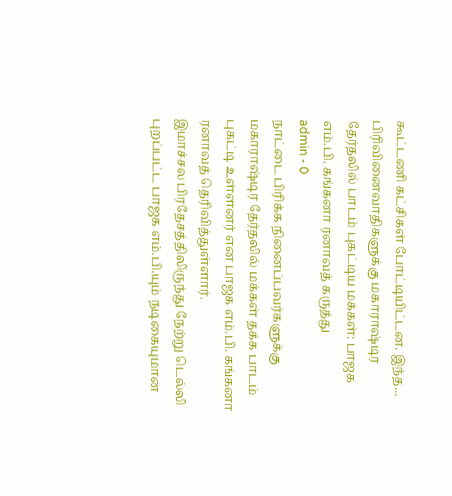கூட்டணி கட்சிகள் போட்டியிட்டன. இந்த...
பிரிவினைவாதிகளுக்கு மகாராஷ்டிர தேர்தலில் பாடம் புகட்டிய மக்கள்: பாஜக எம்.பி. கங்கனா ரனாவத் கருத்து
admin - 0
நாட்டை பிரிக்க நினைப்பவர்களுக்கு மகாராஷ்டிர தேர்தலில் மக்கள் தக்க பாடம் புகட்டி உள்ளனர் என பாஜக எம்.பி. கங்கனா ரனாவத் தெரிவித்துள்ளார்.
இமாச்சல பிரதேசத்திலிருந்து நேற்று டெல்லி புறப்பட்ட பாஜக எம்.பி.யும் நடிகையுமான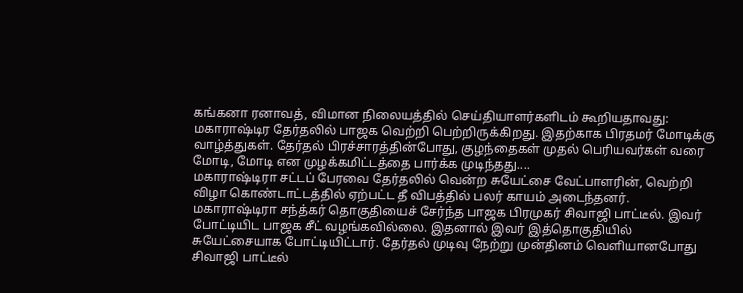கங்கனா ரனாவத், விமான நிலையத்தில் செய்தியாளர்களிடம் கூறியதாவது:
மகாராஷ்டிர தேர்தலில் பாஜக வெற்றி பெற்றிருக்கிறது. இதற்காக பிரதமர் மோடிக்கு வாழ்த்துகள். தேர்தல் பிரச்சாரத்தின்போது, குழந்தைகள் முதல் பெரியவர்கள் வரை மோடி, மோடி என முழக்கமிட்டத்தை பார்க்க முடிந்தது....
மகாராஷ்டிரா சட்டப் பேரவை தேர்தலில் வென்ற சுயேட்சை வேட்பாளரின், வெற்றி விழா கொண்டாட்டத்தில் ஏற்பட்ட தீ விபத்தில் பலர் காயம் அடைந்தனர்.
மகாராஷ்டிரா சந்த்கர் தொகுதியைச் சேர்ந்த பாஜக பிரமுகர் சிவாஜி பாட்டீல். இவர் போட்டியிட பாஜக சீட் வழங்கவில்லை. இதனால் இவர் இத்தொகுதியில் சுயேட்சையாக போட்டியிட்டார். தேர்தல் முடிவு நேற்று முன்தினம் வெளியானபோது சிவாஜி பாட்டீல்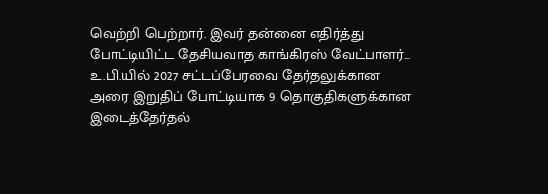வெற்றி பெற்றார். இவர் தன்னை எதிர்த்து போட்டியிட்ட தேசியவாத காங்கிரஸ் வேட்பாளர்...
உ.பி.யில் 2027 சட்டப்பேரவை தேர்தலுக்கான அரை இறுதிப் போட்டியாக 9 தொகுதிகளுக்கான இடைத்தேர்தல்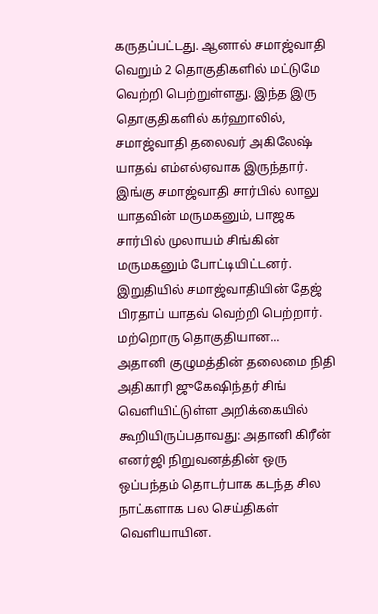கருதப்பட்டது. ஆனால் சமாஜ்வாதி வெறும் 2 தொகுதிகளில் மட்டுமே வெற்றி பெற்றுள்ளது. இந்த இரு தொகுதிகளில் கர்ஹாலில், சமாஜ்வாதி தலைவர் அகிலேஷ் யாதவ் எம்எல்ஏவாக இருந்தார். இங்கு சமாஜ்வாதி சார்பில் லாலு யாதவின் மருமகனும், பாஜக சார்பில் முலாயம் சிங்கின் மருமகனும் போட்டியிட்டனர். இறுதியில் சமாஜ்வாதியின் தேஜ் பிரதாப் யாதவ் வெற்றி பெற்றார்.
மற்றொரு தொகுதியான...
அதானி குழுமத்தின் தலைமை நிதி அதிகாரி ஜுகேஷிந்தர் சிங் வெளியிட்டுள்ள அறிக்கையில் கூறியிருப்பதாவது: அதானி கிரீன் எனர்ஜி நிறுவனத்தின் ஒரு ஒப்பந்தம் தொடர்பாக கடந்த சில நாட்களாக பல செய்திகள் வெளியாயின.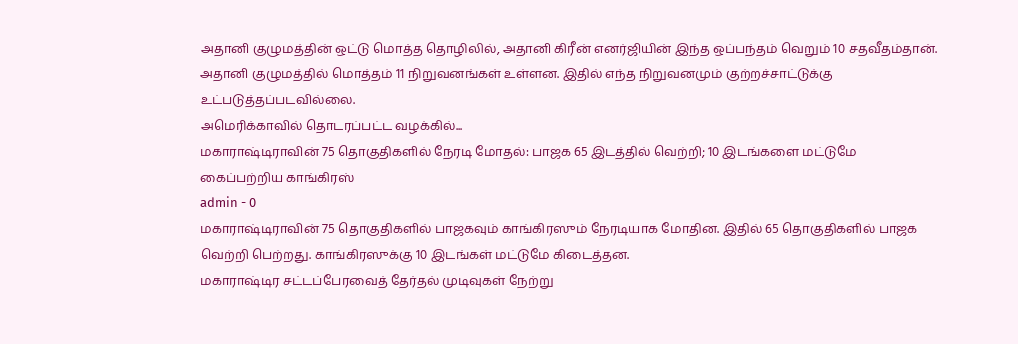அதானி குழுமத்தின் ஒட்டு மொத்த தொழிலில், அதானி கிரீன் எனர்ஜியின் இந்த ஒப்பந்தம் வெறும் 10 சதவீதம்தான். அதானி குழுமத்தில் மொத்தம் 11 நிறுவனங்கள் உள்ளன. இதில் எந்த நிறுவனமும் குற்றச்சாட்டுக்கு உட்படுத்தப்படவில்லை.
அமெரிக்காவில் தொடரப்பட்ட வழக்கில்...
மகாராஷ்டிராவின் 75 தொகுதிகளில் நேரடி மோதல்: பாஜக 65 இடத்தில் வெற்றி; 10 இடங்களை மட்டுமே கைப்பற்றிய காங்கிரஸ்
admin - 0
மகாராஷ்டிராவின் 75 தொகுதிகளில் பாஜகவும் காங்கிரஸும் நேரடியாக மோதின. இதில் 65 தொகுதிகளில் பாஜக வெற்றி பெற்றது. காங்கிரஸுக்கு 10 இடங்கள் மட்டுமே கிடைத்தன.
மகாராஷ்டிர சட்டப்பேரவைத் தேர்தல் முடிவுகள் நேற்று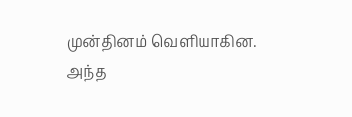முன்தினம் வெளியாகின. அந்த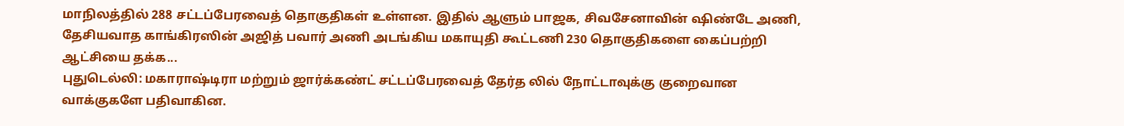மாநிலத்தில் 288 சட்டப்பேரவைத் தொகுதிகள் உள்ளன. இதில் ஆளும் பாஜக, சிவசேனாவின் ஷிண்டே அணி, தேசியவாத காங்கிரஸின் அஜித் பவார் அணி அடங்கிய மகாயுதி கூட்டணி 230 தொகுதிகளை கைப்பற்றி ஆட்சியை தக்க...
புதுடெல்லி: மகாராஷ்டிரா மற்றும் ஜார்க்கண்ட் சட்டப்பேரவைத் தேர்த லில் நோட்டாவுக்கு குறைவான வாக்குகளே பதிவாகின.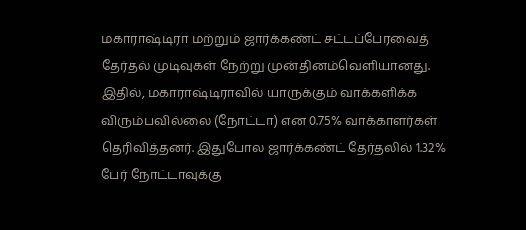மகாராஷ்டிரா மற்றும் ஜார்க்கண்ட் சட்டப்பேரவைத் தேர்தல் முடிவுகள் நேற்று முன்தினம்வெளியானது. இதில், மகாராஷ்டிராவில் யாருக்கும் வாக்களிக்க விரும்பவில்லை (நோட்டா) என 0.75% வாக்காளர்கள் தெரிவித்தனர். இதுபோல ஜார்க்கண்ட் தேர்தலில் 1.32% பேர் நோட்டாவுக்கு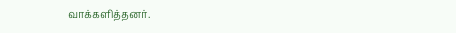வாக்களித்தனர்.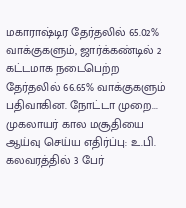மகாராஷ்டிர தேர்தலில் 65.02% வாக்குகளும், ஜார்க்கண்டில் 2 கட்டமாக நடைபெற்ற தேர்தலில் 66.65% வாக்குகளும் பதிவாகின. நோட்டா முறை...
முகலாயர் கால மசூதியை ஆய்வு செய்ய எதிர்ப்பு: உ.பி. கலவரத்தில் 3 பேர்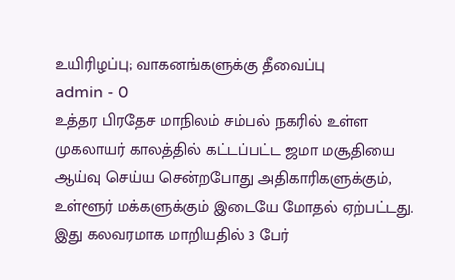உயிரிழப்பு; வாகனங்களுக்கு தீவைப்பு
admin - 0
உத்தர பிரதேச மாநிலம் சம்பல் நகரில் உள்ள முகலாயர் காலத்தில் கட்டப்பட்ட ஜமா மசூதியை ஆய்வு செய்ய சென்றபோது அதிகாரிகளுக்கும், உள்ளூர் மக்களுக்கும் இடையே மோதல் ஏற்பட்டது. இது கலவரமாக மாறியதில் 3 பேர்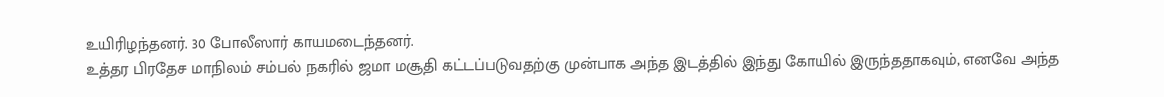உயிரிழந்தனர். 30 போலீஸார் காயமடைந்தனர்.
உத்தர பிரதேச மாநிலம் சம்பல் நகரில் ஜமா மசூதி கட்டப்படுவதற்கு முன்பாக அந்த இடத்தில் இந்து கோயில் இருந்ததாகவும், எனவே அந்த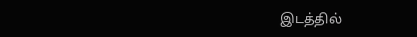இடத்தில்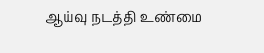ஆய்வு நடத்தி உண்மை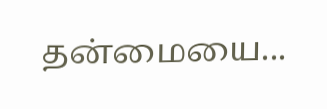தன்மையை...